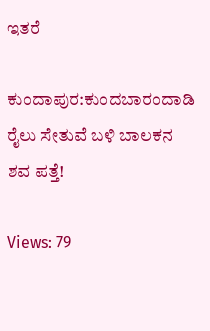ಇತರೆ

ಕುಂದಾಪುರ:ಕುಂದಬಾರಂದಾಡಿ ರೈಲು ಸೇತುವೆ ಬಳಿ ಬಾಲಕನ ಶವ ಪತ್ತೆ!

Views: 79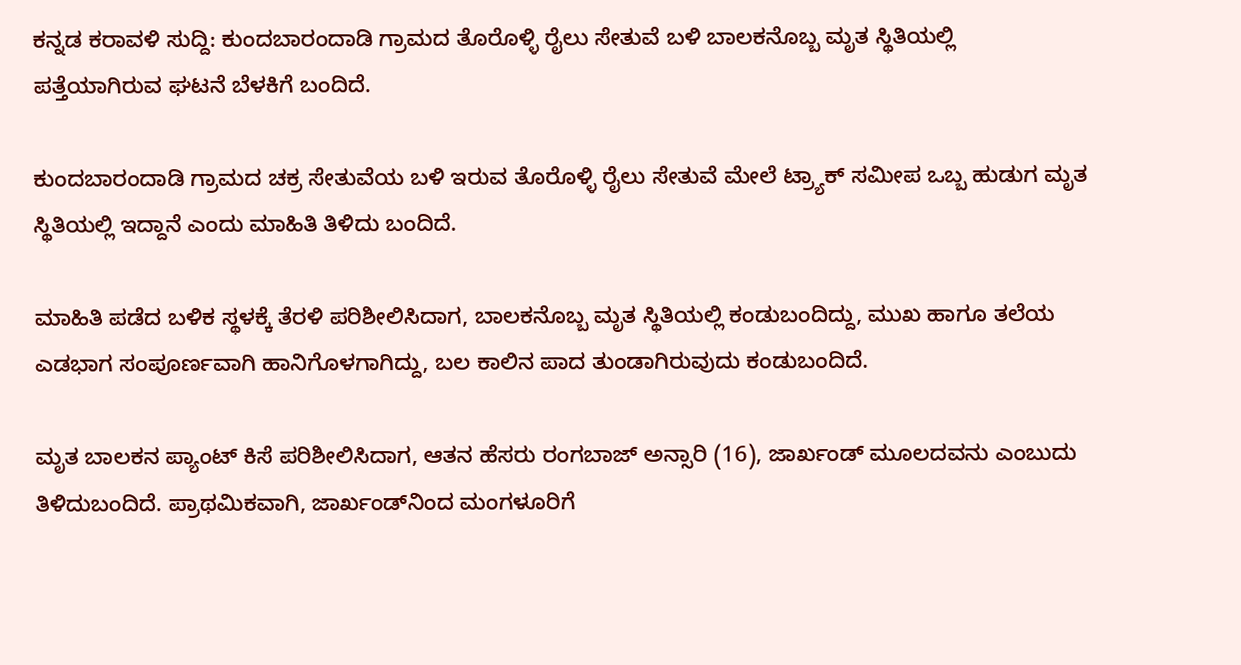ಕನ್ನಡ ಕರಾವಳಿ ಸುದ್ದಿ: ಕುಂದಬಾರಂದಾಡಿ ಗ್ರಾಮದ ತೊರೊಳ್ಳಿ ರೈಲು ಸೇತುವೆ ಬಳಿ ಬಾಲಕನೊಬ್ಬ ಮೃತ ಸ್ಥಿತಿಯಲ್ಲಿ ಪತ್ತೆಯಾಗಿರುವ ಘಟನೆ ಬೆಳಕಿಗೆ ಬಂದಿದೆ.

ಕುಂದಬಾರಂದಾಡಿ ಗ್ರಾಮದ ಚಕ್ರ ಸೇತುವೆಯ ಬಳಿ ಇರುವ ತೊರೊಳ್ಳಿ ರೈಲು ಸೇತುವೆ ಮೇಲೆ ಟ್ರ್ಯಾಕ್ ಸಮೀಪ ಒಬ್ಬ ಹುಡುಗ ಮೃತ ಸ್ಥಿತಿಯಲ್ಲಿ ಇದ್ದಾನೆ ಎಂದು ಮಾಹಿತಿ ತಿಳಿದು ಬಂದಿದೆ.

ಮಾಹಿತಿ ಪಡೆದ ಬಳಿಕ ಸ್ಥಳಕ್ಕೆ ತೆರಳಿ ಪರಿಶೀಲಿಸಿದಾಗ, ಬಾಲಕನೊಬ್ಬ ಮೃತ ಸ್ಥಿತಿಯಲ್ಲಿ ಕಂಡುಬಂದಿದ್ದು, ಮುಖ ಹಾಗೂ ತಲೆಯ ಎಡಭಾಗ ಸಂಪೂರ್ಣವಾಗಿ ಹಾನಿಗೊಳಗಾಗಿದ್ದು, ಬಲ ಕಾಲಿನ ಪಾದ ತುಂಡಾಗಿರುವುದು ಕಂಡುಬಂದಿದೆ.

ಮೃತ ಬಾಲಕನ ಪ್ಯಾಂಟ್ ಕಿಸೆ ಪರಿಶೀಲಿಸಿದಾಗ, ಆತನ ಹೆಸರು ರಂಗಬಾಜ್ ಅನ್ಸಾರಿ (16), ಜಾರ್ಖಂಡ್ ಮೂಲದವನು ಎಂಬುದು ತಿಳಿದುಬಂದಿದೆ. ಪ್ರಾಥಮಿಕವಾಗಿ, ಜಾರ್ಖಂಡ್‌ನಿಂದ ಮಂಗಳೂರಿಗೆ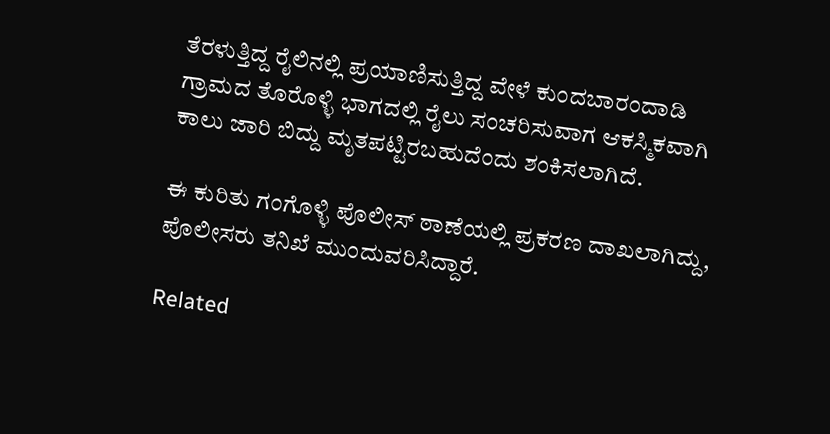ತೆರಳುತ್ತಿದ್ದ ರೈಲಿನಲ್ಲಿ ಪ್ರಯಾಣಿಸುತ್ತಿದ್ದ ವೇಳೆ ಕುಂದಬಾರಂದಾಡಿ ಗ್ರಾಮದ ತೊರೊಳ್ಳಿ ಭಾಗದಲ್ಲಿ ರೈಲು ಸಂಚರಿಸುವಾಗ ಆಕಸ್ಮಿಕವಾಗಿ ಕಾಲು ಜಾರಿ ಬಿದ್ದು ಮೃತಪಟ್ಟಿರಬಹುದೆಂದು ಶಂಕಿಸಲಾಗಿದೆ.

ಈ ಕುರಿತು ಗಂಗೊಳ್ಳಿ ಪೊಲೀಸ್ ಠಾಣೆಯಲ್ಲಿ ಪ್ರಕರಣ ದಾಖಲಾಗಿದ್ದು, ಪೊಲೀಸರು ತನಿಖೆ ಮುಂದುವರಿಸಿದ್ದಾರೆ.

Related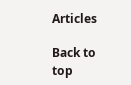Articles

Back to top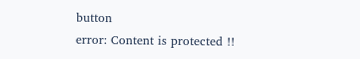button
error: Content is protected !!